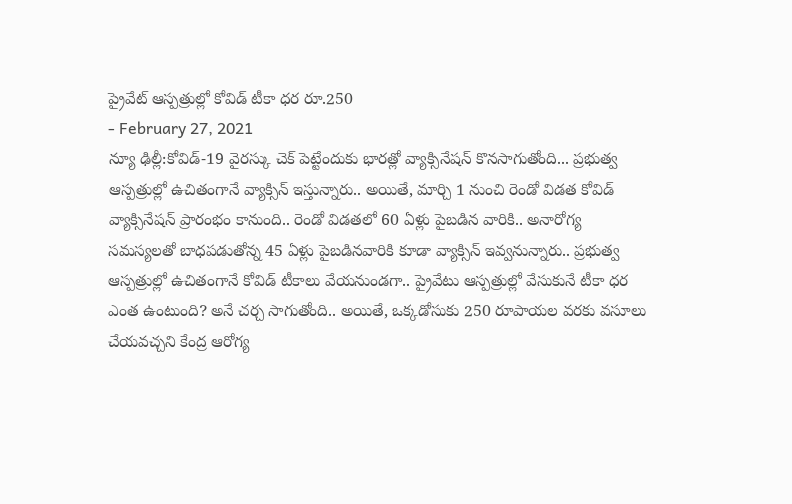ప్రైవేట్ ఆస్పత్రుల్లో కోవిడ్ టీకా ధర రూ.250
- February 27, 2021
న్యూ ఢిల్లీ:కోవిడ్-19 వైరస్కు చెక్ పెట్టేందుకు భారత్లో వ్యాక్సినేషన్ కొనసాగుతోంది... ప్రభుత్వ ఆస్పత్రుల్లో ఉచితంగానే వ్యాక్సిన్ ఇస్తున్నారు.. అయితే, మార్చి 1 నుంచి రెండో విడత కోవిడ్ వ్యాక్సినేషన్ ప్రారంభం కానుంది.. రెండో విడతలో 60 ఏళ్లు పైబడిన వారికి.. అనారోగ్య సమస్యలతో బాధపడుతోన్న 45 ఏళ్లు పైబడినవారికి కూడా వ్యాక్సిన్ ఇవ్వనున్నారు.. ప్రభుత్వ ఆస్పత్రుల్లో ఉచితంగానే కోవిడ్ టీకాలు వేయనుండగా.. ప్రైవేటు ఆస్పత్రుల్లో వేసుకునే టీకా ధర ఎంత ఉంటుంది? అనే చర్చ సాగుతోంది.. అయితే, ఒక్కడోసుకు 250 రూపాయల వరకు వసూలు చేయవచ్చని కేంద్ర ఆరోగ్య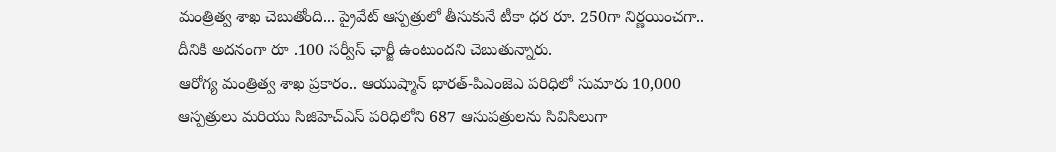మంత్రిత్వ శాఖ చెబుతోంది... ప్రైవేట్ ఆస్పత్రులో తీసుకునే టీకా ధర రూ. 250గా నిర్ణయించగా.. దీనికి అదనంగా రూ .100 సర్వీస్ ఛార్జీ ఉంటుందని చెబుతున్నారు.
ఆరోగ్య మంత్రిత్వ శాఖ ప్రకారం.. ఆయుష్మాన్ భారత్-పిఎంజెఎ పరిధిలో సుమారు 10,000 ఆస్పత్రులు మరియు సిజిహెచ్ఎస్ పరిధిలోని 687 ఆసుపత్రులను సివిసిలుగా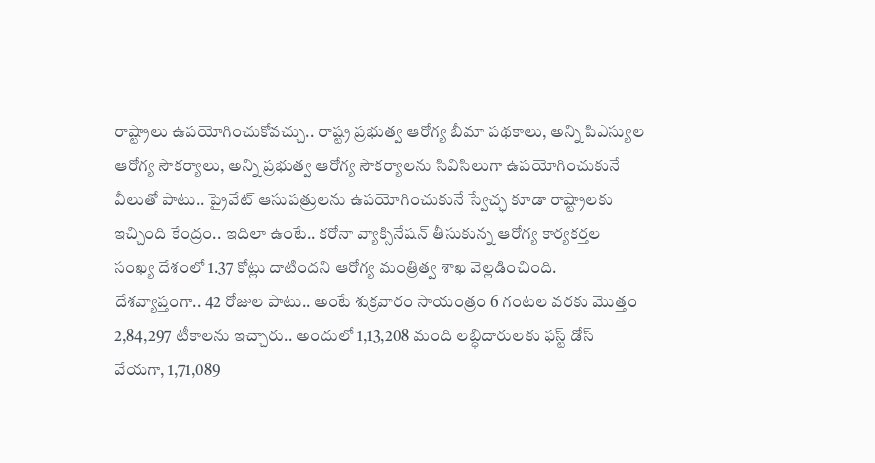రాష్ట్రాలు ఉపయోగించుకోవచ్చు.. రాష్ట్ర ప్రభుత్వ ఆరోగ్య బీమా పథకాలు, అన్ని పిఎస్యుల ఆరోగ్య సౌకర్యాలు, అన్ని ప్రభుత్వ ఆరోగ్య సౌకర్యాలను సివిసిలుగా ఉపయోగించుకునే వీలుతో పాటు.. ప్రైవేట్ ఆసుపత్రులను ఉపయోగించుకునే స్వేచ్ఛ కూడా రాష్ట్రాలకు ఇచ్చింది కేంద్రం.. ఇదిలా ఉంటే.. కరోనా వ్యాక్సినేషన్ తీసుకున్న ఆరోగ్య కార్యకర్తల సంఖ్య దేశంలో 1.37 కోట్లు దాటిందని ఆరోగ్య మంత్రిత్వ శాఖ వెల్లడించింది. దేశవ్యాప్తంగా.. 42 రోజుల పాటు.. అంటే శుక్రవారం సాయంత్రం 6 గంటల వరకు మొత్తం 2,84,297 టీకాలను ఇచ్చారు.. అందులో 1,13,208 మంది లబ్ధిదారులకు ఫస్ట్ డోస్ వేయగా, 1,71,089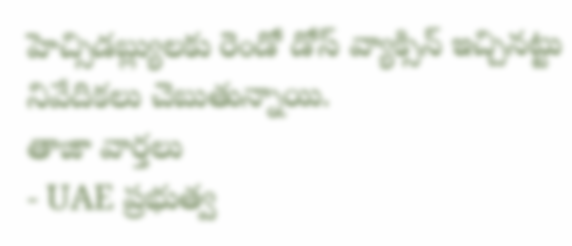హెచ్సిడబ్ల్యులకు రెండో డోస్ వ్యాక్సిన్ ఇచ్చినట్టు నివేదికలు చెబుతున్నాయి.
తాజా వార్తలు
- UAE ప్రభుత్వ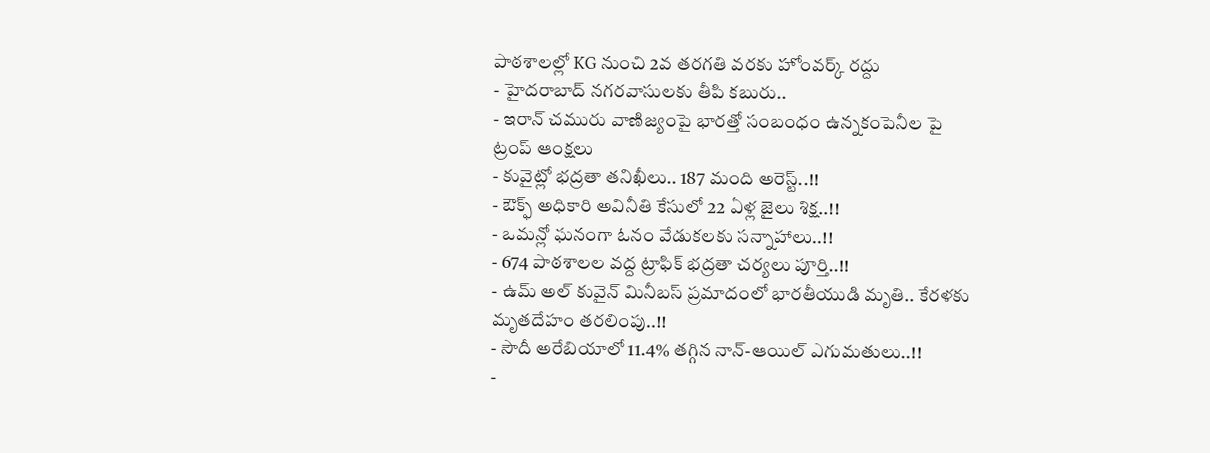పాఠశాలల్లో KG నుంచి 2వ తరగతి వరకు హోంవర్క్ రద్దు
- హైదరాబాద్ నగరవాసులకు తీపి కబురు..
- ఇరాన్ చమురు వాణిజ్యంపై భారత్తో సంబంధం ఉన్నకంపెనీల పై ట్రంప్ ఆంక్షలు
- కువైట్లో భద్రతా తనిఖీలు.. 187 మంది అరెస్ట్..!!
- ఔక్ఫ్ అధికారి అవినీతి కేసులో 22 ఏళ్ల జైలు శిక్ష..!!
- ఒమన్లో ఘనంగా ఓనం వేడుకలకు సన్నాహాలు..!!
- 674 పాఠశాలల వద్ద ట్రాఫిక్ భద్రతా చర్యలు పూర్తి..!!
- ఉమ్ అల్ కువైన్ మినీబస్ ప్రమాదంలో భారతీయుడి మృతి.. కేరళకు మృతదేహం తరలింపు..!!
- సౌదీ అరేబియాలో 11.4% తగ్గిన నాన్-ఆయిల్ ఎగుమతులు..!!
-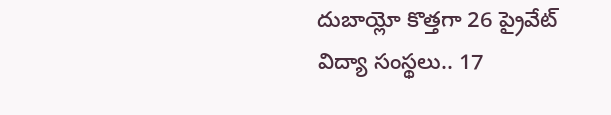దుబాయ్లో కొత్తగా 26 ప్రైవేట్ విద్యా సంస్థలు.. 17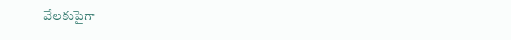వేలకుపైగా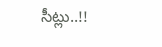సీట్లు..!!